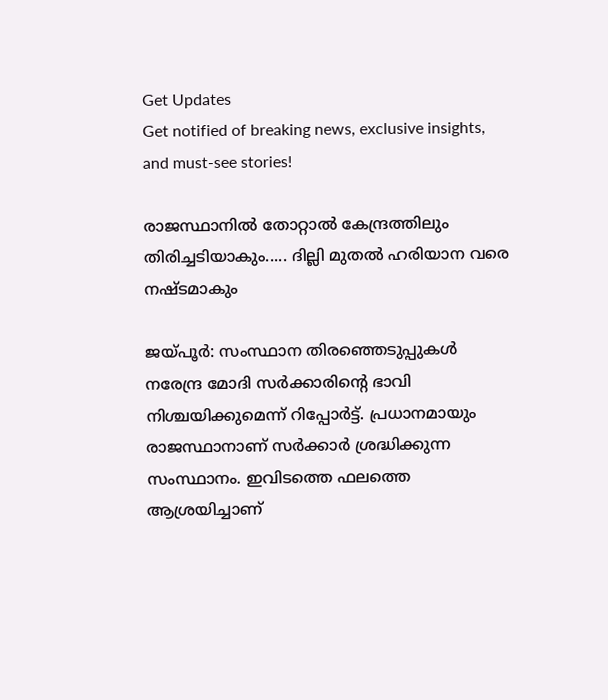Get Updates
Get notified of breaking news, exclusive insights, and must-see stories!

രാജസ്ഥാനില്‍ തോറ്റാല്‍ കേന്ദ്രത്തിലും തിരിച്ചടിയാകും..... ദില്ലി മുതല്‍ ഹരിയാന വരെ നഷ്ടമാകും

ജയ്പൂര്‍: സംസ്ഥാന തിരഞ്ഞെടുപ്പുകള്‍ നരേന്ദ്ര മോദി സര്‍ക്കാരിന്റെ ഭാവി നിശ്ചയിക്കുമെന്ന് റിപ്പോര്‍ട്ട്. പ്രധാനമായും രാജസ്ഥാനാണ് സര്‍ക്കാര്‍ ശ്രദ്ധിക്കുന്ന സംസ്ഥാനം. ഇവിടത്തെ ഫലത്തെ ആശ്രയിച്ചാണ്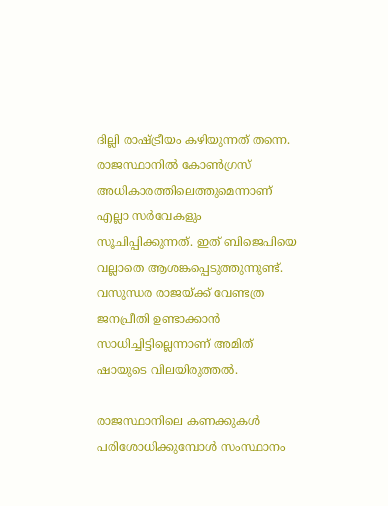ദില്ലി രാഷ്ട്രീയം കഴിയുന്നത് തന്നെ. രാജസ്ഥാനില്‍ കോണ്‍ഗ്രസ് അധികാരത്തിലെത്തുമെന്നാണ് എല്ലാ സര്‍വേകളും സൂചിപ്പിക്കുന്നത്. ഇത് ബിജെപിയെ വല്ലാതെ ആശങ്കപ്പെടുത്തുന്നുണ്ട്. വസുന്ധര രാജയ്ക്ക് വേണ്ടത്ര ജനപ്രീതി ഉണ്ടാക്കാന്‍ സാധിച്ചിട്ടില്ലെന്നാണ് അമിത് ഷായുടെ വിലയിരുത്തല്‍.

രാജസ്ഥാനിലെ കണക്കുകള്‍ പരിശോധിക്കുമ്പോള്‍ സംസ്ഥാനം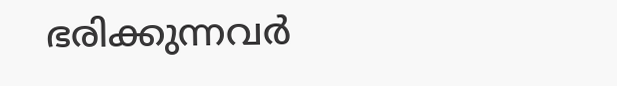ഭരിക്കുന്നവര്‍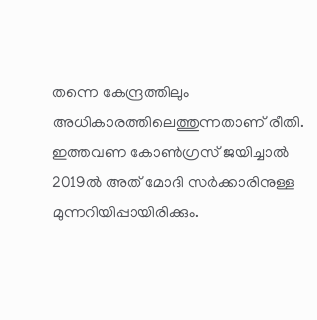തന്നെ കേന്ദ്രത്തിലും അധികാരത്തിലെത്തുന്നതാണ് രീതി. ഇത്തവണ കോണ്‍ഗ്രസ് ജയിച്ചാല്‍ 2019ല്‍ അത് മോദി സര്‍ക്കാരിനുള്ള മുന്നറിയിപ്പായിരിക്കും.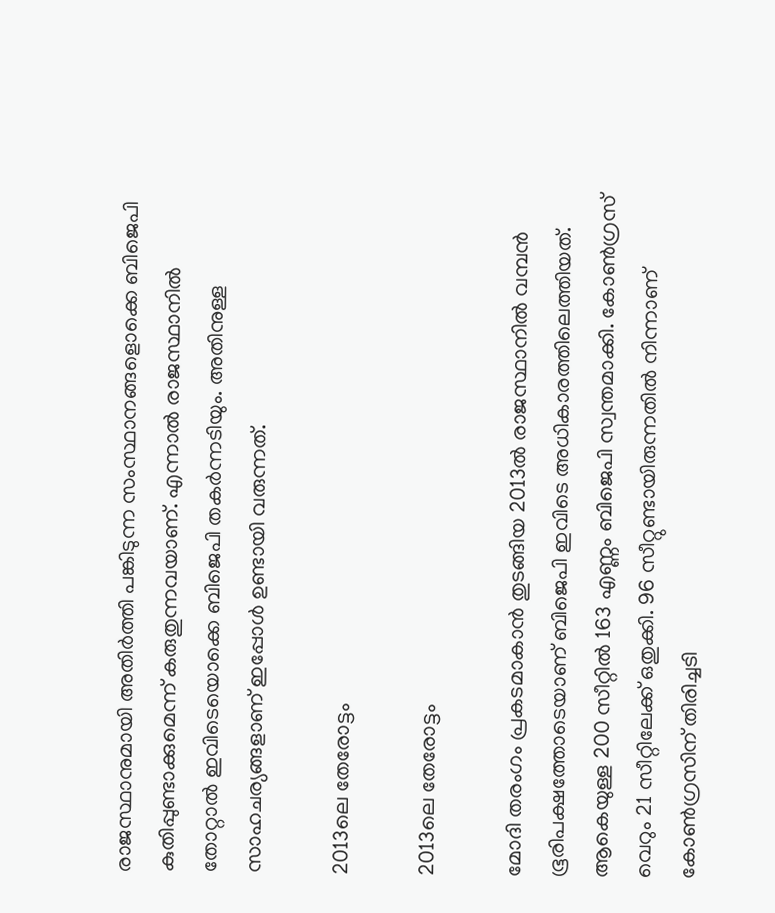രാജസ്ഥാനുമായി അതിര്‍ത്തി പങ്കിടുന്ന സംസ്ഥാനങ്ങളൊക്കെ ബിജെപി കുതിപ്പുണ്ടാക്കുമെന്ന് കരുതുന്നവയാണ്. എന്നാല്‍ രാജസ്ഥാനില്‍ തോറ്റാല്‍ ഇവിടെയൊക്കെ ബിജെപി തകര്‍ന്നടിയും. അതിനുള്ള സാഹചര്യങ്ങളാണ് ഇപ്പോള്‍ ഉണ്ടായി വരുന്നത്.

2013ലെ തേരോട്ടം

2013ലെ തേരോട്ടം

മോദി തരംഗം പ്രകടമാകാന്‍ തുടങ്ങിയ 2013ല്‍ രാജസ്ഥാനില്‍ വമ്പന്‍ ഭൂരിപക്ഷത്തോടെയാണ് ബിജെപി ഇവിടെ അധികാരത്തിലെത്തിയത്. ആകെയുള്ള 200 സീറ്റില്‍ 163 എണ്ണം ബിജെപി സ്വന്തമാക്കി. കോണ്‍ഗ്രസ് വെറും 21 സീറ്റിലേക്ക് ഒതുക്കി. 96 സീറ്റുണ്ടായിരുന്നതില്‍ നിന്നാണ് കോണ്‍ഗ്രസിന് തിരിച്ചടി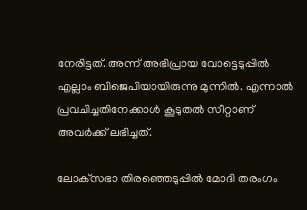നേരിട്ടത്. അന്ന് അഭിപ്രായ വോട്ടെടുപ്പില്‍ എല്ലാം ബിജെപിയായിരുന്നു മുന്നില്‍. എന്നാല്‍ പ്രവചിച്ചതിനേക്കാള്‍ കൂടുതല്‍ സീറ്റാണ് അവര്‍ക്ക് ലഭിച്ചത്.

ലോക്‌സഭാ തിരഞ്ഞെടുപ്പില്‍ മോദി തരംഗം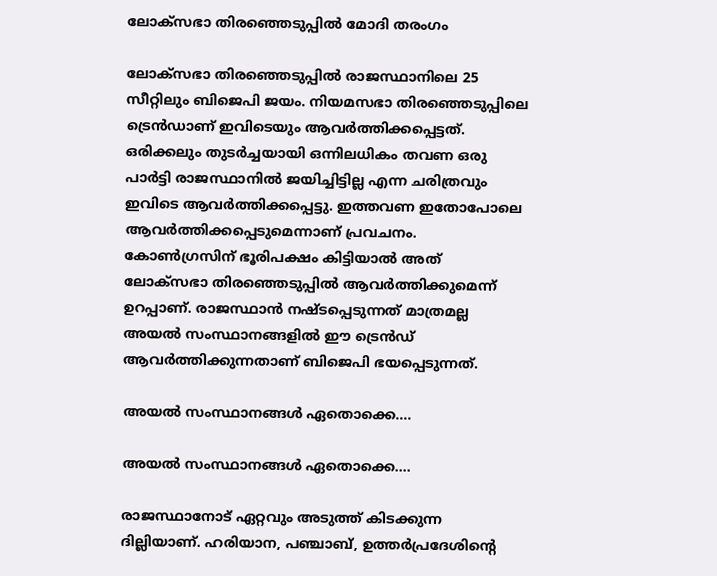ലോക്‌സഭാ തിരഞ്ഞെടുപ്പില്‍ മോദി തരംഗം

ലോക്‌സഭാ തിരഞ്ഞെടുപ്പില്‍ രാജസ്ഥാനിലെ 25 സീറ്റിലും ബിജെപി ജയം. നിയമസഭാ തിരഞ്ഞെടുപ്പിലെ ട്രെന്‍ഡാണ് ഇവിടെയും ആവര്‍ത്തിക്കപ്പെട്ടത്. ഒരിക്കലും തുടര്‍ച്ചയായി ഒന്നിലധികം തവണ ഒരു പാര്‍ട്ടി രാജസ്ഥാനില്‍ ജയിച്ചിട്ടില്ല എന്ന ചരിത്രവും ഇവിടെ ആവര്‍ത്തിക്കപ്പെട്ടു. ഇത്തവണ ഇതോപോലെ ആവര്‍ത്തിക്കപ്പെടുമെന്നാണ് പ്രവചനം. കോണ്‍ഗ്രസിന് ഭൂരിപക്ഷം കിട്ടിയാല്‍ അത് ലോക്‌സഭാ തിരഞ്ഞെടുപ്പില്‍ ആവര്‍ത്തിക്കുമെന്ന് ഉറപ്പാണ്. രാജസ്ഥാന്‍ നഷ്ടപ്പെടുന്നത് മാത്രമല്ല അയല്‍ സംസ്ഥാനങ്ങളില്‍ ഈ ട്രെന്‍ഡ് ആവര്‍ത്തിക്കുന്നതാണ് ബിജെപി ഭയപ്പെടുന്നത്.

അയല്‍ സംസ്ഥാനങ്ങള്‍ ഏതൊക്കെ....

അയല്‍ സംസ്ഥാനങ്ങള്‍ ഏതൊക്കെ....

രാജസ്ഥാനോട് ഏറ്റവും അടുത്ത് കിടക്കുന്ന ദില്ലിയാണ്. ഹരിയാന, പഞ്ചാബ്, ഉത്തര്‍പ്രദേശിന്റെ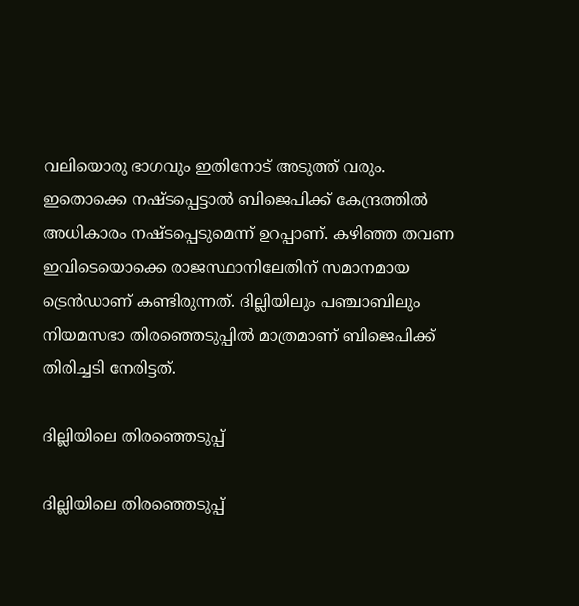വലിയൊരു ഭാഗവും ഇതിനോട് അടുത്ത് വരും. ഇതൊക്കെ നഷ്ടപ്പെട്ടാല്‍ ബിജെപിക്ക് കേന്ദ്രത്തില്‍ അധികാരം നഷ്ടപ്പെടുമെന്ന് ഉറപ്പാണ്. കഴിഞ്ഞ തവണ ഇവിടെയൊക്കെ രാജസ്ഥാനിലേതിന് സമാനമായ ട്രെന്‍ഡാണ് കണ്ടിരുന്നത്. ദില്ലിയിലും പഞ്ചാബിലും നിയമസഭാ തിരഞ്ഞെടുപ്പില്‍ മാത്രമാണ് ബിജെപിക്ക് തിരിച്ചടി നേരിട്ടത്.

ദില്ലിയിലെ തിരഞ്ഞെടുപ്പ്

ദില്ലിയിലെ തിരഞ്ഞെടുപ്പ്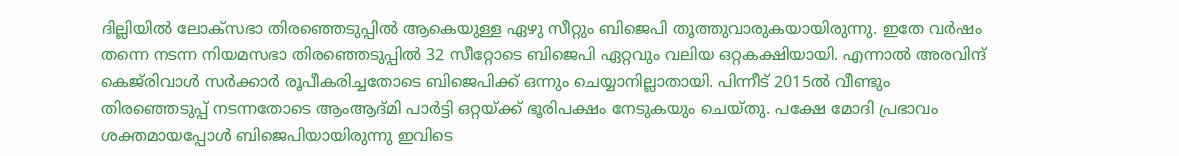ദില്ലിയില്‍ ലോക്‌സഭാ തിരഞ്ഞെടുപ്പില്‍ ആകെയുള്ള ഏഴു സീറ്റും ബിജെപി തൂത്തുവാരുകയായിരുന്നു. ഇതേ വര്‍ഷം തന്നെ നടന്ന നിയമസഭാ തിരഞ്ഞെടുപ്പില്‍ 32 സീറ്റോടെ ബിജെപി ഏറ്റവും വലിയ ഒറ്റകക്ഷിയായി. എന്നാല്‍ അരവിന്ദ് കെജ്‌രിവാള്‍ സര്‍ക്കാര്‍ രൂപീകരിച്ചതോടെ ബിജെപിക്ക് ഒന്നും ചെയ്യാനില്ലാതായി. പിന്നീട് 2015ല്‍ വീണ്ടും തിരഞ്ഞെടുപ്പ് നടന്നതോടെ ആംആദ്മി പാര്‍ട്ടി ഒറ്റയ്ക്ക് ഭൂരിപക്ഷം നേടുകയും ചെയ്തു. പക്ഷേ മോദി പ്രഭാവം ശക്തമായപ്പോള്‍ ബിജെപിയായിരുന്നു ഇവിടെ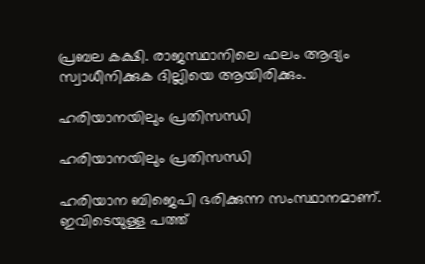പ്രബല കക്ഷി. രാജസ്ഥാനിലെ ഫലം ആദ്യം സ്വാധീനിക്കുക ദില്ലിയെ ആയിരിക്കും.

ഹരിയാനയിലും പ്രതിസന്ധി

ഹരിയാനയിലും പ്രതിസന്ധി

ഹരിയാന ബിജെപി ഭരിക്കുന്ന സംസ്ഥാനമാണ്. ഇവിടെയുള്ള പത്ത്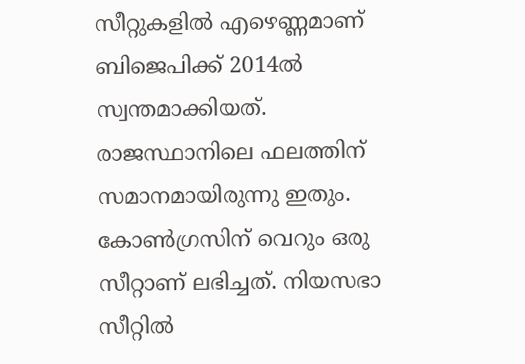സീറ്റുകളില്‍ എഴെണ്ണമാണ് ബിജെപിക്ക് 2014ല്‍ സ്വന്തമാക്കിയത്. രാജസ്ഥാനിലെ ഫലത്തിന് സമാനമായിരുന്നു ഇതും. കോണ്‍ഗ്രസിന് വെറും ഒരു സീറ്റാണ് ലഭിച്ചത്. നിയസഭാ സീറ്റില്‍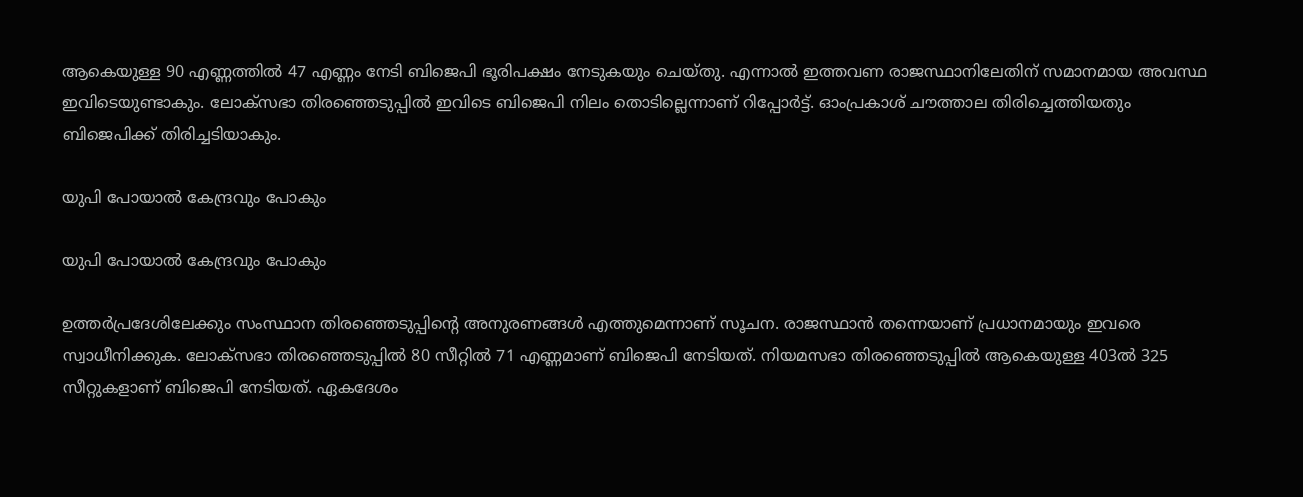ആകെയുള്ള 90 എണ്ണത്തില്‍ 47 എണ്ണം നേടി ബിജെപി ഭൂരിപക്ഷം നേടുകയും ചെയ്തു. എന്നാല്‍ ഇത്തവണ രാജസ്ഥാനിലേതിന് സമാനമായ അവസ്ഥ ഇവിടെയുണ്ടാകും. ലോക്‌സഭാ തിരഞ്ഞെടുപ്പില്‍ ഇവിടെ ബിജെപി നിലം തൊടില്ലെന്നാണ് റിപ്പോര്‍ട്ട്. ഓംപ്രകാശ് ചൗത്താല തിരിച്ചെത്തിയതും ബിജെപിക്ക് തിരിച്ചടിയാകും.

യുപി പോയാല്‍ കേന്ദ്രവും പോകും

യുപി പോയാല്‍ കേന്ദ്രവും പോകും

ഉത്തര്‍പ്രദേശിലേക്കും സംസ്ഥാന തിരഞ്ഞെടുപ്പിന്റെ അനുരണങ്ങള്‍ എത്തുമെന്നാണ് സൂചന. രാജസ്ഥാന്‍ തന്നെയാണ് പ്രധാനമായും ഇവരെ സ്വാധീനിക്കുക. ലോക്‌സഭാ തിരഞ്ഞെടുപ്പില്‍ 80 സീറ്റില്‍ 71 എണ്ണമാണ് ബിജെപി നേടിയത്. നിയമസഭാ തിരഞ്ഞെടുപ്പില്‍ ആകെയുള്ള 403ല്‍ 325 സീറ്റുകളാണ് ബിജെപി നേടിയത്. ഏകദേശം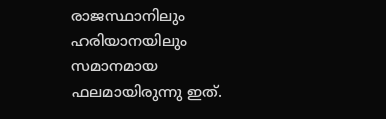രാജസ്ഥാനിലും ഹരിയാനയിലും സമാനമായ ഫലമായിരുന്നു ഇത്.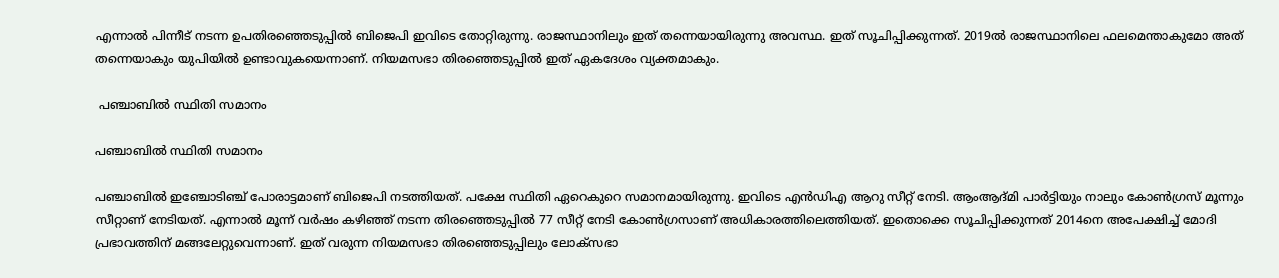എന്നാല്‍ പിന്നീട് നടന്ന ഉപതിരഞ്ഞെടുപ്പില്‍ ബിജെപി ഇവിടെ തോറ്റിരുന്നു. രാജസ്ഥാനിലും ഇത് തന്നെയായിരുന്നു അവസ്ഥ. ഇത് സൂചിപ്പിക്കുന്നത്. 2019ല്‍ രാജസ്ഥാനിലെ ഫലമെന്താകുമോ അത് തന്നെയാകും യുപിയില്‍ ഉണ്ടാവുകയെന്നാണ്. നിയമസഭാ തിരഞ്ഞെടുപ്പില്‍ ഇത് ഏകദേശം വ്യക്തമാകും.

 പഞ്ചാബില്‍ സ്ഥിതി സമാനം

പഞ്ചാബില്‍ സ്ഥിതി സമാനം

പഞ്ചാബില്‍ ഇഞ്ചോടിഞ്ച് പോരാട്ടമാണ് ബിജെപി നടത്തിയത്. പക്ഷേ സ്ഥിതി ഏറെകുറെ സമാനമായിരുന്നു. ഇവിടെ എന്‍ഡിഎ ആറു സീറ്റ് നേടി. ആംആദ്മി പാര്‍ട്ടിയും നാലും കോണ്‍ഗ്രസ് മൂന്നും സീറ്റാണ് നേടിയത്. എന്നാല്‍ മൂന്ന് വര്‍ഷം കഴിഞ്ഞ് നടന്ന തിരഞ്ഞെടുപ്പില്‍ 77 സീറ്റ് നേടി കോണ്‍ഗ്രസാണ് അധികാരത്തിലെത്തിയത്. ഇതൊക്കെ സൂചിപ്പിക്കുന്നത് 2014നെ അപേക്ഷിച്ച് മോദി പ്രഭാവത്തിന് മങ്ങലേറ്റുവെന്നാണ്. ഇത് വരുന്ന നിയമസഭാ തിരഞ്ഞെടുപ്പിലും ലോക്‌സഭാ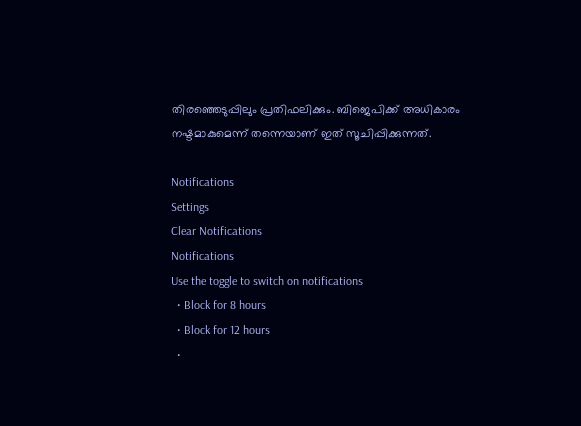തിരഞ്ഞെടുപ്പിലും പ്രതിഫലിക്കും. ബിജെപിക്ക് അധികാരം നഷ്ടമാകുമെന്ന് തന്നെയാണ് ഇത് സൂചിപ്പിക്കുന്നത്.

Notifications
Settings
Clear Notifications
Notifications
Use the toggle to switch on notifications
  • Block for 8 hours
  • Block for 12 hours
  •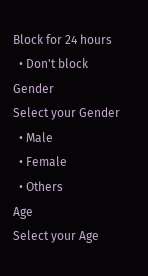Block for 24 hours
  • Don't block
Gender
Select your Gender
  • Male
  • Female
  • Others
Age
Select your Age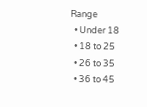Range
  • Under 18
  • 18 to 25
  • 26 to 35
  • 36 to 45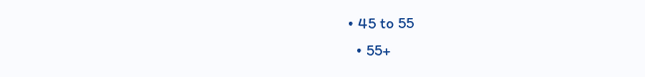• 45 to 55
  • 55+